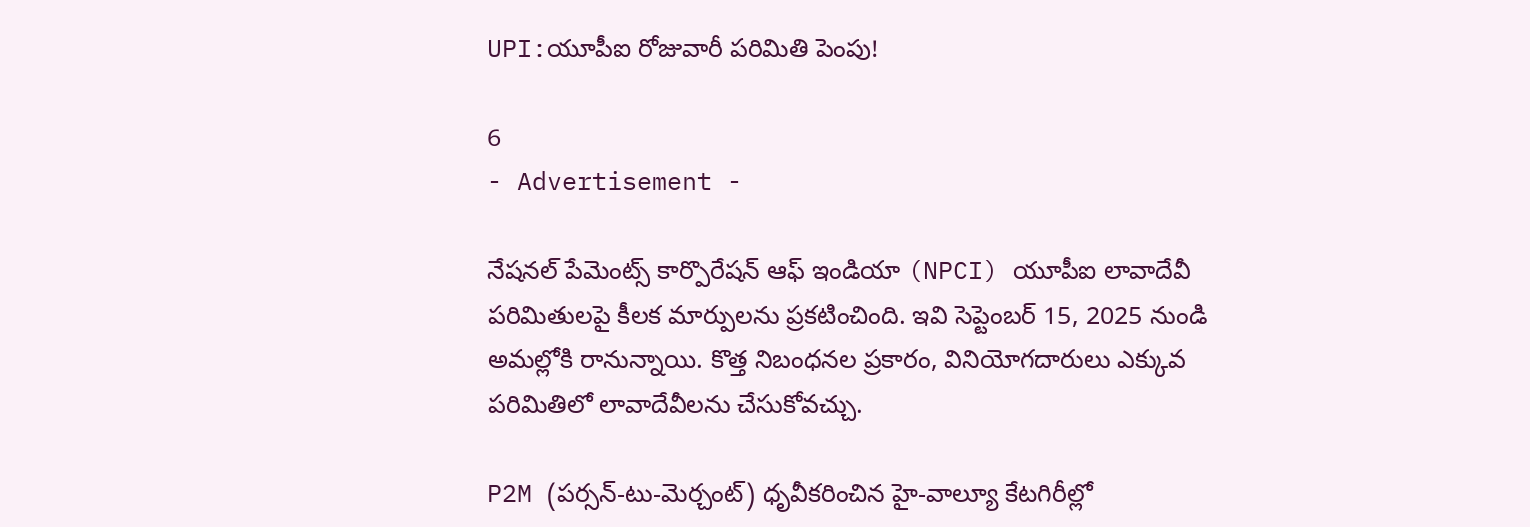UPI:యూపీఐ రోజువారీ పరిమితి పెంపు!

6
- Advertisement -

నేషనల్ పేమెంట్స్ కార్పొరేషన్ ఆఫ్ ఇండియా (NPCI) యూపీఐ లావాదేవీ పరిమితులపై కీలక మార్పులను ప్రకటించింది. ఇవి సెప్టెంబర్ 15, 2025 నుండి అమల్లోకి రానున్నాయి. కొత్త నిబంధనల ప్రకారం, వినియోగదారులు ఎక్కువ పరిమితిలో లావాదేవీలను చేసుకోవచ్చు.

P2M (పర్సన్-టు-మెర్చంట్) ధృవీకరించిన హై-వాల్యూ కేటగిరీల్లో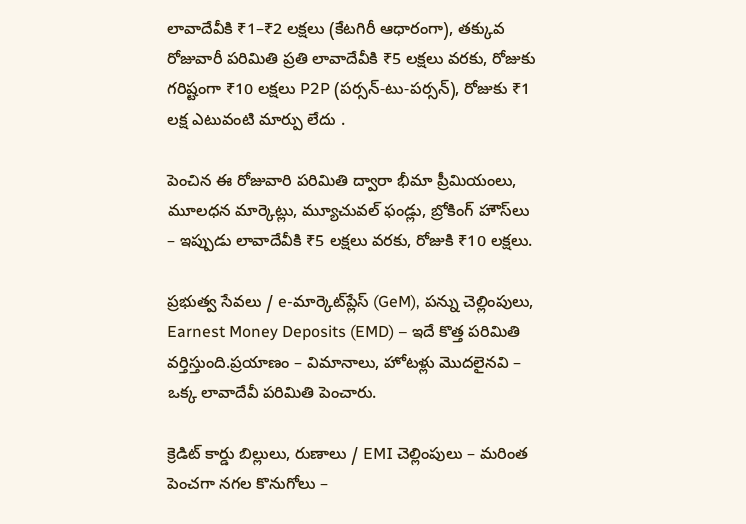లావాదేవీకి ₹1–₹2 లక్షలు (కేటగిరీ ఆధారంగా), తక్కువ రోజువారీ పరిమితి ప్రతి లావాదేవీకి ₹5 లక్షలు వరకు, రోజుకు గరిష్టంగా ₹10 లక్షలు P2P (పర్సన్-టు-పర్సన్), రోజుకు ₹1 లక్ష ఎటువంటి మార్పు లేదు .

పెంచిన ఈ రోజువారి పరిమితి ద్వారా భీమా ప్రీమియంలు, మూలధన మార్కెట్లు, మ్యూచువల్ ఫండ్లు, బ్రోకింగ్ హౌస్‌లు – ఇప్పుడు లావాదేవీకి ₹5 లక్షలు వరకు, రోజుకి ₹10 లక్షలు.

ప్రభుత్వ సేవలు / e-మార్కెట్‌ప్లేస్ (GeM), పన్ను చెల్లింపులు, Earnest Money Deposits (EMD) – ఇదే కొత్త పరిమితి వర్తిస్తుంది.ప్రయాణం – విమానాలు, హోటళ్లు మొదలైనవి – ఒక్క లావాదేవీ పరిమితి పెంచారు.

క్రెడిట్ కార్డు బిల్లులు, రుణాలు / EMI చెల్లింపులు – మరింత పెంచగా నగల కొనుగోలు –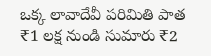ఒక్క లావాదేవీ పరిమితి పాత ₹1 లక్ష నుండి సుమారు ₹2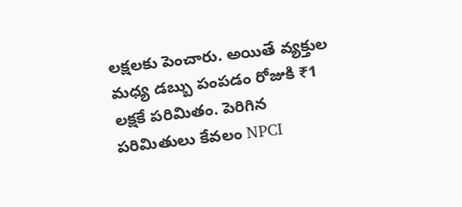లక్షలకు పెంచారు. అయితే వ్యక్తుల మధ్య డబ్బు పంపడం రోజుకి ₹1 లక్షకే పరిమితం. పెరిగిన పరిమితులు కేవలం NPCI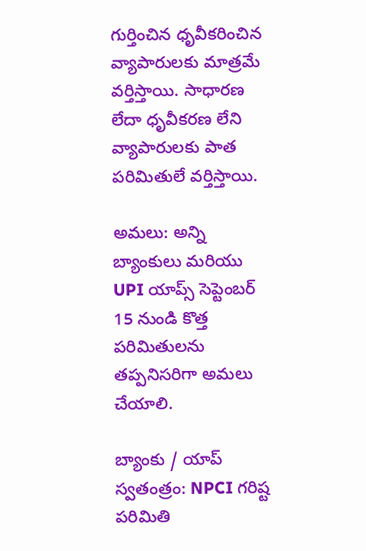గుర్తించిన ధృవీకరించిన వ్యాపారులకు మాత్రమే వర్తిస్తాయి. సాధారణ లేదా ధృవీకరణ లేని వ్యాపారులకు పాత పరిమితులే వర్తిస్తాయి.

అమలు: అన్ని బ్యాంకులు మరియు UPI యాప్స్ సెప్టెంబర్ 15 నుండి కొత్త పరిమితులను తప్పనిసరిగా అమలు చేయాలి.

బ్యాంకు / యాప్ స్వతంత్రం: NPCI గరిష్ట పరిమితి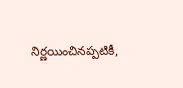నిర్ణయించినప్పటికీ,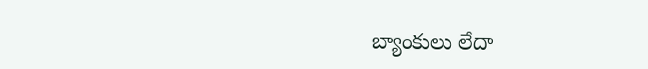బ్యాంకులు లేదా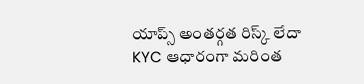యాప్స్ అంతర్గత రిస్క్ లేదా KYC ఆధారంగా మరింత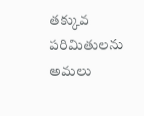తక్కువ పరిమితులను అమలు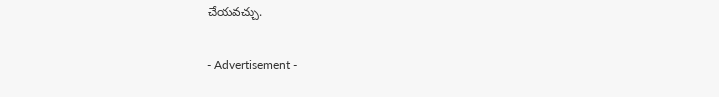చేయవచ్చు.

- Advertisement -